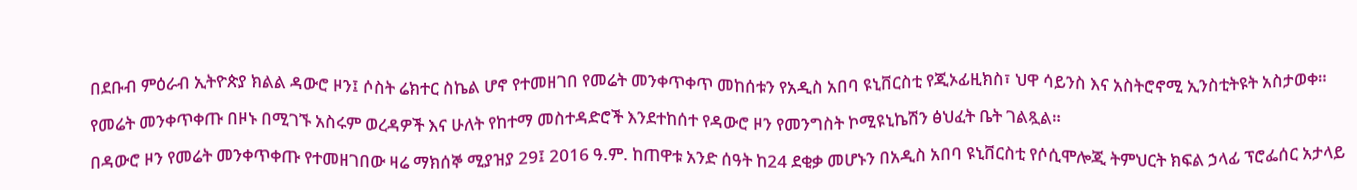በደቡብ ምዕራብ ኢትዮጵያ ክልል ዳውሮ ዞን፤ ሶስት ሬክተር ስኬል ሆኖ የተመዘገበ የመሬት መንቀጥቀጥ መከሰቱን የአዲስ አበባ ዩኒቨርስቲ የጂኦፊዚክስ፣ ህዋ ሳይንስ እና አስትሮኖሚ ኢንስቲትዩት አስታወቀ።

የመሬት መንቀጥቀጡ በዞኑ በሚገኙ አስሩም ወረዳዎች እና ሁለት የከተማ መስተዳድሮች እንደተከሰተ የዳውሮ ዞን የመንግስት ኮሚዩኒኬሽን ፅህፈት ቤት ገልጿል።

በዳውሮ ዞን የመሬት መንቀጥቀጡ የተመዘገበው ዛሬ ማክሰኞ ሚያዝያ 29፤ 2016 ዓ.ም. ከጠዋቱ አንድ ሰዓት ከ24 ደቂቃ መሆኑን በአዲስ አበባ ዩኒቨርስቲ የሶሲሞሎጂ ትምህርት ክፍል ኃላፊ ፕሮፌሰር አታላይ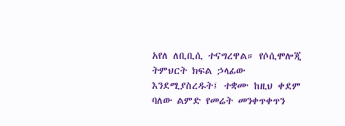አየለ ለቢቢሲ ተናግረዋል። የሶሲሞሎጂ ትምህርት ክፍል ኃላፊው እንደሚያስረዱት፤ ተቋሙ ከዚህ ቀደም ባለው ልምድ የመሬት መንቀጥቀጥን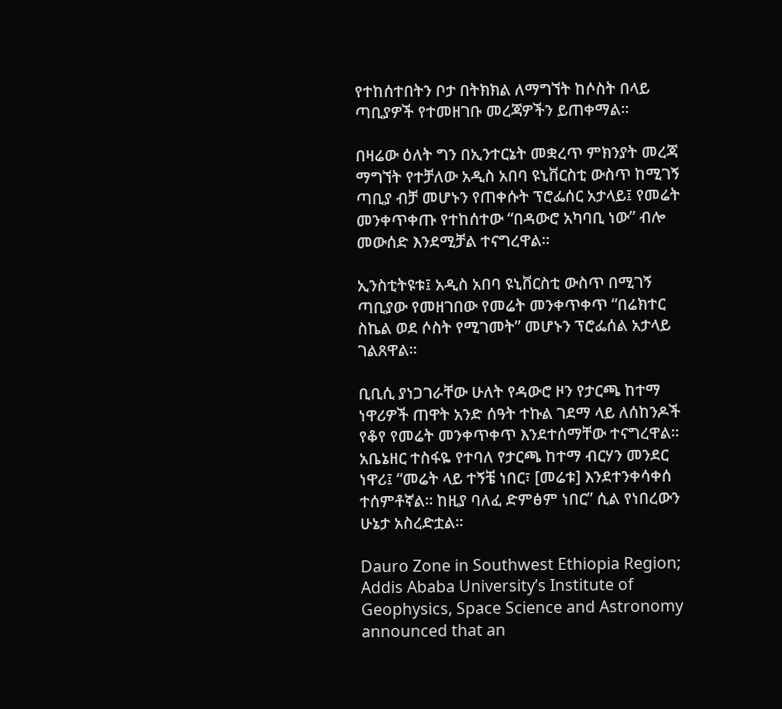የተከሰተበትን ቦታ በትክክል ለማግኘት ከሶስት በላይ ጣቢያዎች የተመዘገቡ መረጃዎችን ይጠቀማል።

በዛሬው ዕለት ግን በኢንተርኔት መቋረጥ ምክንያት መረጃ ማግኘት የተቻለው አዲስ አበባ ዩኒቨርስቲ ውስጥ ከሚገኝ ጣቢያ ብቻ መሆኑን የጠቀሱት ፕሮፌሰር አታላይ፤ የመሬት መንቀጥቀጡ የተከሰተው “በዳውሮ አካባቢ ነው” ብሎ መውሰድ እንደሚቻል ተናግረዋል።

ኢንስቲትዩቱ፤ አዲስ አበባ ዩኒቨርስቲ ውስጥ በሚገኝ ጣቢያው የመዘገበው የመሬት መንቀጥቀጥ “በሬክተር ስኬል ወደ ሶስት የሚገመት” መሆኑን ፕሮፌሰል አታላይ ገልጸዋል።

ቢቢሲ ያነጋገራቸው ሁለት የዳውሮ ዞን የታርጫ ከተማ ነዋሪዎች ጠዋት አንድ ሰዓት ተኩል ገደማ ላይ ለሰከንዶች የቆየ የመሬት መንቀጥቀጥ እንደተሰማቸው ተናግረዋል። አቤኔዘር ተስፋዬ የተባለ የታርጫ ከተማ ብርሃን መንደር ነዋሪ፤ “መሬት ላይ ተኝቼ ነበር፣ [መሬቱ] እንደተንቀሳቀሰ ተሰምቶኛል። ከዚያ ባለፈ ድምፅም ነበር” ሲል የነበረውን ሁኔታ አስረድቷል።

Dauro Zone in Southwest Ethiopia Region; Addis Ababa University’s Institute of Geophysics, Space Science and Astronomy announced that an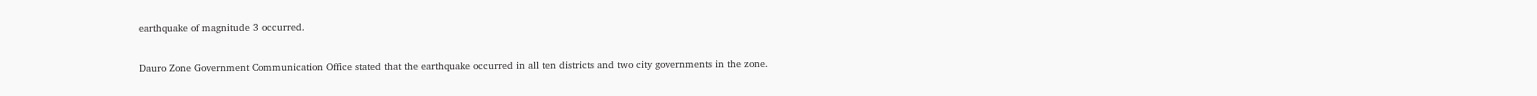earthquake of magnitude 3 occurred.

Dauro Zone Government Communication Office stated that the earthquake occurred in all ten districts and two city governments in the zone.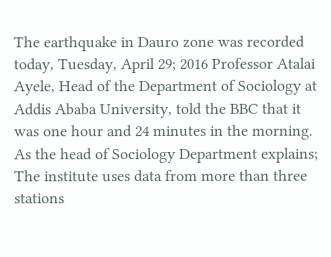The earthquake in Dauro zone was recorded today, Tuesday, April 29; 2016 Professor Atalai Ayele, Head of the Department of Sociology at Addis Ababa University, told the BBC that it was one hour and 24 minutes in the morning. As the head of Sociology Department explains; The institute uses data from more than three stations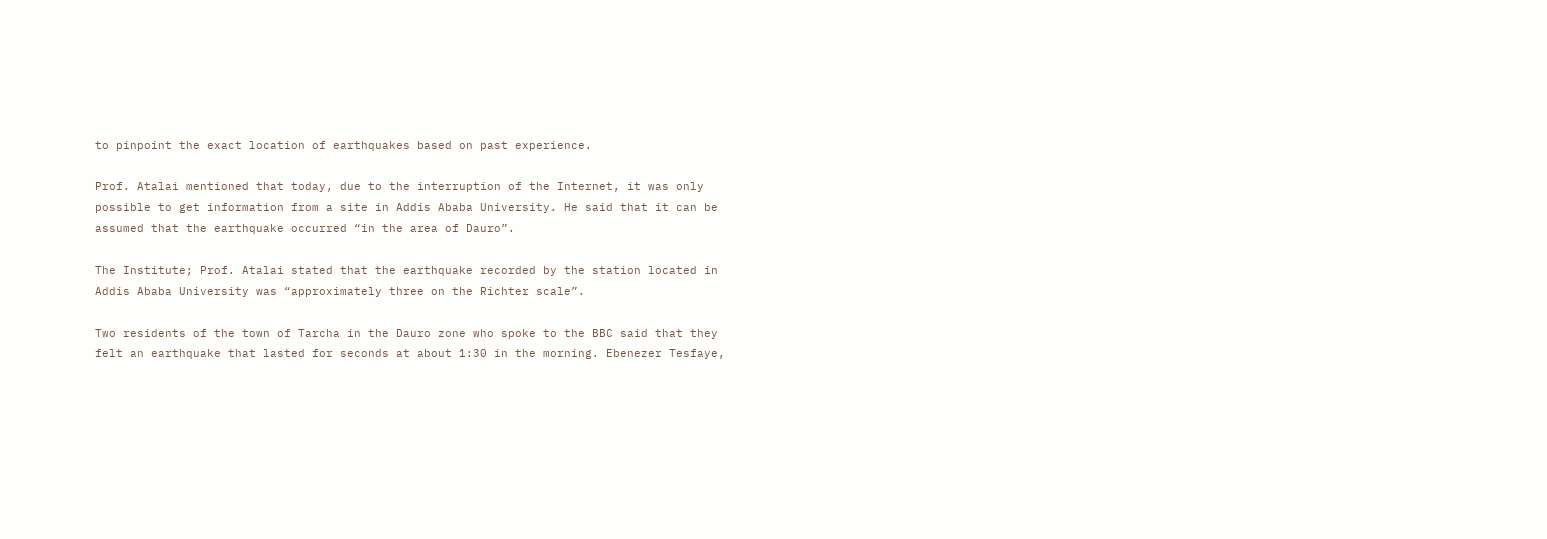to pinpoint the exact location of earthquakes based on past experience.

Prof. Atalai mentioned that today, due to the interruption of the Internet, it was only possible to get information from a site in Addis Ababa University. He said that it can be assumed that the earthquake occurred “in the area of Dauro”.

The Institute; Prof. Atalai stated that the earthquake recorded by the station located in Addis Ababa University was “approximately three on the Richter scale”.

Two residents of the town of Tarcha in the Dauro zone who spoke to the BBC said that they felt an earthquake that lasted for seconds at about 1:30 in the morning. Ebenezer Tesfaye,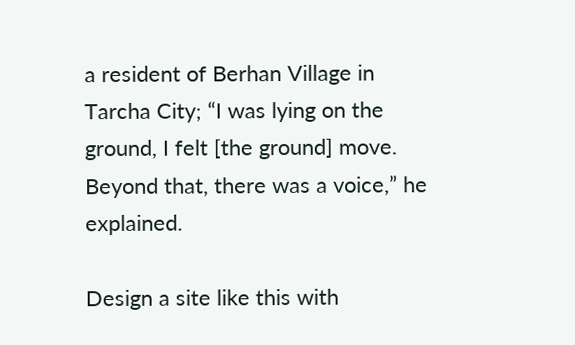a resident of Berhan Village in Tarcha City; “I was lying on the ground, I felt [the ground] move. Beyond that, there was a voice,” he explained.

Design a site like this with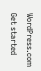WordPress.com
Get started